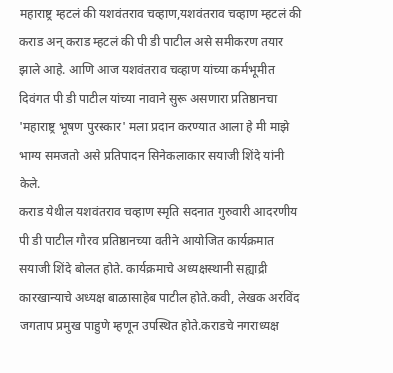महाराष्ट्र म्हटलं की यशवंतराव चव्हाण,यशवंतराव चव्हाण म्हटलं की कराड अन् कराड म्हटलं की पी डी पाटील असे समीकरण तयार झाले आहे. आणि आज यशवंतराव चव्हाण यांच्या कर्मभूमीत दिवंगत पी डी पाटील यांच्या नावाने सुरू असणारा प्रतिष्ठानचा 'महाराष्ट्र भूषण पुरस्कार' मला प्रदान करण्यात आला हे मी माझे भाग्य समजतो असे प्रतिपादन सिनेकलाकार सयाजी शिंदे यांनी केले.
कराड येथील यशवंतराव चव्हाण स्मृति सदनात गुरुवारी आदरणीय पी डी पाटील गौरव प्रतिष्ठानच्या वतीने आयोजित कार्यक्रमात सयाजी शिंदे बोलत होते. कार्यक्रमाचे अध्यक्षस्थानी सह्याद्री कारखान्याचे अध्यक्ष बाळासाहेब पाटील होते.कवी, लेखक अरविंद जगताप प्रमुख पाहुणे म्हणून उपस्थित होते.कराडचे नगराध्यक्ष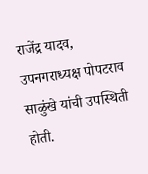राजेंद्र यादव, उपनगराध्यक्ष पोपटराव साळुंखे यांची उपस्थिती होती.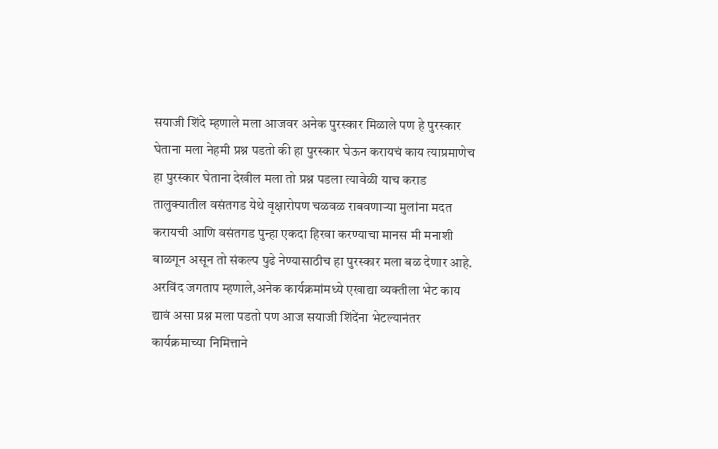सयाजी शिंदे म्हणाले मला आजवर अनेक पुरस्कार मिळाले पण हे पुरस्कार घेताना मला नेहमी प्रश्न पडतो की हा पुरस्कार घेऊन करायचं काय त्याप्रमाणेच हा पुरस्कार घेताना देखील मला तो प्रश्न पडला त्यावेळी याच कराड तालुक्यातील वसंतगड येथे वृक्षारोपण चळवळ राबवणाऱ्या मुलांना मदत करायची आणि वसंतगड पुन्हा एकदा हिरवा करण्याचा मानस मी मनाशी बाळगून असून तो संकल्प पुढे नेण्यासाठीच हा पुरस्कार मला बळ देणार आहे.
अरविंद जगताप म्हणाले,अनेक कार्यक्रमांमध्ये एखाद्या व्यक्तीला भेट काय द्यावं असा प्रश्न मला पडतो पण आज सयाजी शिंदेंना भेटल्यानंतर कार्यक्रमाच्या निमित्ताने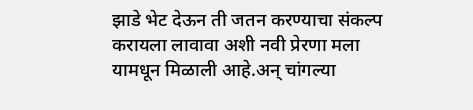झाडे भेट देऊन ती जतन करण्याचा संकल्प करायला लावावा अशी नवी प्रेरणा मला यामधून मिळाली आहे.अन् चांगल्या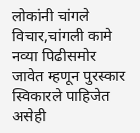लोकांनी चांगले विचार,चांगली कामे नव्या पिढीसमोर जावेत म्हणून पुरस्कार स्विकारले पाहिजेत असेही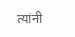त्यांनी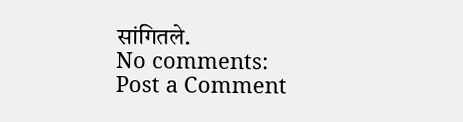सांगितले.
No comments:
Post a Comment